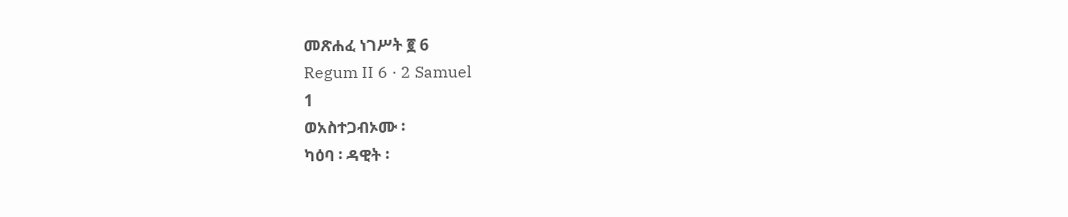መጽሐፈ ነገሥት ፪ 6
Regum II 6 · 2 Samuel
1
ወአስተጋብኦሙ ፡
ካዕባ ፡ ዳዊት ፡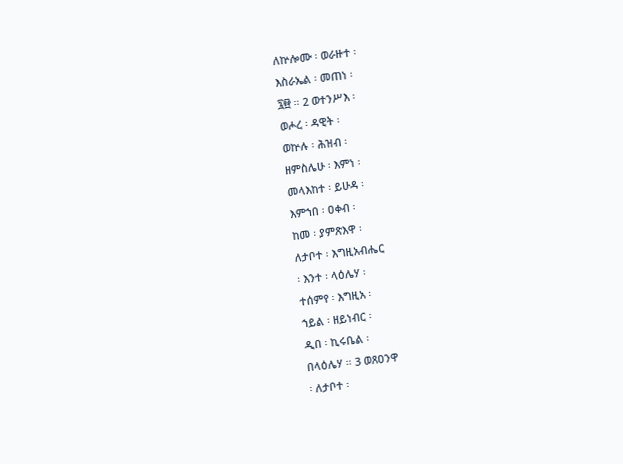ለኵሎሙ ፡ ወራዙተ ፡
እስራኤል ፡ መጠነ ፡
፯፼ ። 2 ወተንሥእ ፡
ወሖረ ፡ ዳዊት ፡
ወኵሉ ፡ ሕዝብ ፡
ዘምስሌሁ ፡ እምነ ፡
መላእከተ ፡ ይሁዳ ፡
እምኀበ ፡ ዐቀብ ፡
ከመ ፡ ያምጽእዋ ፡
ለታቦተ ፡ እግዚአብሔር
፡ እንተ ፡ ላዕሌሃ ፡
ተሰምየ ፡ እግዚአ ፡
ኀይል ፡ ዘይነብር ፡
ዲበ ፡ ኪሩቤል ፡
በላዕሌሃ ። 3 ወጸዐንዋ
፡ ለታቦተ ፡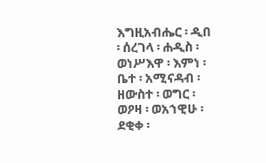እግዚአብሔር ፡ ዲበ
፡ ሰረገላ ፡ ሐዲስ ፡
ወነሥእዋ ፡ እምነ ፡
ቤተ ፡ አሚናዳብ ፡
ዘውስተ ፡ ወግር ፡
ወዖዛ ፡ ወአኀዊሁ ፡
ደቂቀ ፡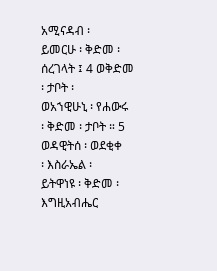አሚናዳብ ፡
ይመርሁ ፡ ቅድመ ፡
ሰረገላት ፤ 4 ወቅድመ
፡ ታቦት ፡
ወአኀዊሁኒ ፡ የሐውሩ
፡ ቅድመ ፡ ታቦት ። 5
ወዳዊትሰ ፡ ወደቂቀ
፡ እስራኤል ፡
ይትዋነዩ ፡ ቅድመ ፡ እግዚአብሔር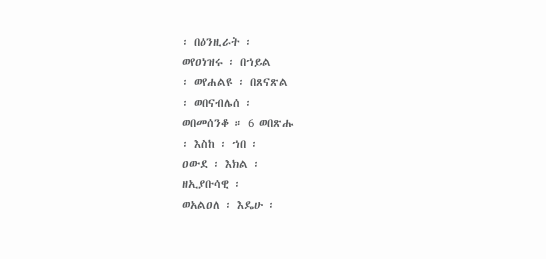፡ በዕንዚራት ፡
ወየዐነዝሩ ፡ በኀይል
፡ ወየሐልዩ ፡ በጸናጽል
፡ ወበናብሌሰ ፡
ወበመሰንቆ ። 6 ወበጽሑ
፡ እስከ ፡ ኀበ ፡
ዐውደ ፡ እክል ፡
ዘኢያቡሳዊ ፡
ወአልዐለ ፡ እዴሁ ፡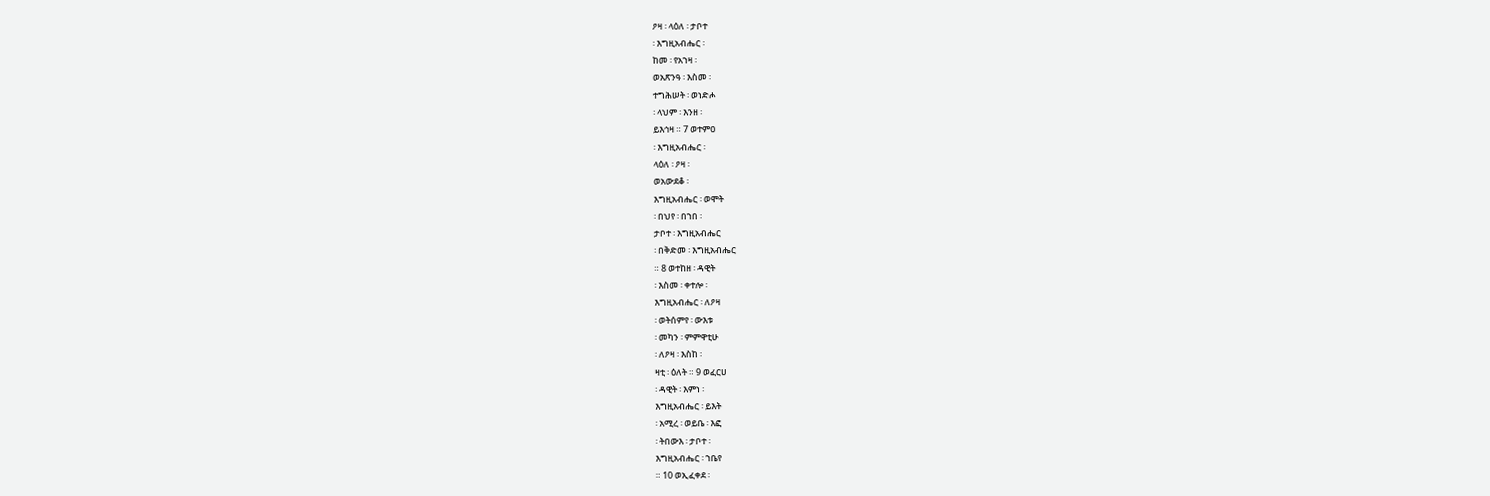ዖዛ ፡ ላዕለ ፡ ታቦተ
፡ እግዚአብሔር ፡
ከመ ፡ የአኀዛ ፡
ወአጽንዓ ፡ እስመ ፡
ተግሕሠት ፡ ወነድሖ
፡ ላህም ፡ እንዘ ፡
ይእኅዛ ። 7 ወተምዐ
፡ እግዚአብሔር ፡
ላዕለ ፡ ዖዛ ፡
ወአውደቆ ፡
እግዚአብሔር ፡ ወሞት
፡ በህየ ፡ በኀበ ፡
ታቦተ ፡ እግዚአብሔር
፡ በቅድመ ፡ እግዚአብሔር
። 8 ወተከዘ ፡ ዳዊት
፡ እስመ ፡ ቀተሎ ፡
እግዚአብሔር ፡ ለዖዛ
፡ ወትሰምየ ፡ ውእቱ
፡ መካን ፡ ምምዋቲሁ
፡ ለዖዛ ፡ እስከ ፡
ዛቲ ፡ ዕለት ። 9 ወፈርሀ
፡ ዳዊት ፡ እምነ ፡
እግዚአብሔር ፡ ይእት
፡ አሚረ ፡ ወይቤ ፡ እፎ
፡ ትበውእ ፡ ታቦተ ፡
እግዚአብሔር ፡ ኀቤየ
። 10 ወኢፈቀደ ፡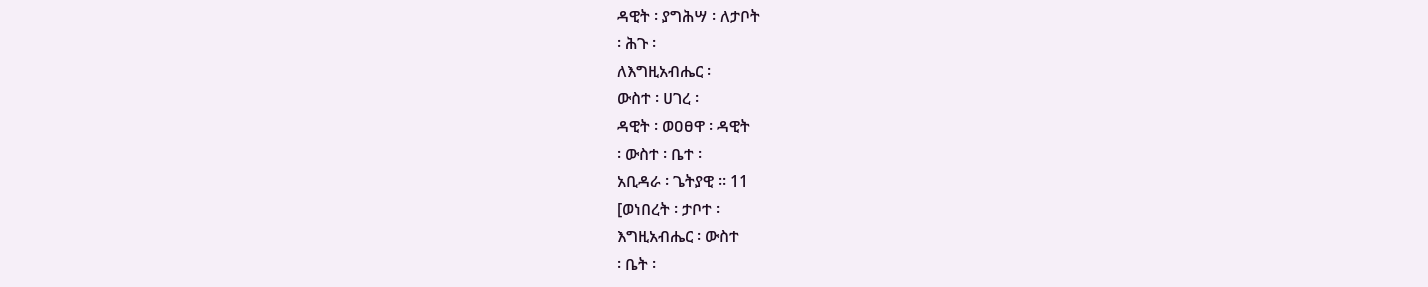ዳዊት ፡ ያግሕሣ ፡ ለታቦት
፡ ሕጉ ፡
ለእግዚአብሔር ፡
ውስተ ፡ ሀገረ ፡
ዳዊት ፡ ወዐፀዋ ፡ ዳዊት
፡ ውስተ ፡ ቤተ ፡
አቢዳራ ፡ ጌትያዊ ። 11
[ወነበረት ፡ ታቦተ ፡
እግዚአብሔር ፡ ውስተ
፡ ቤት ፡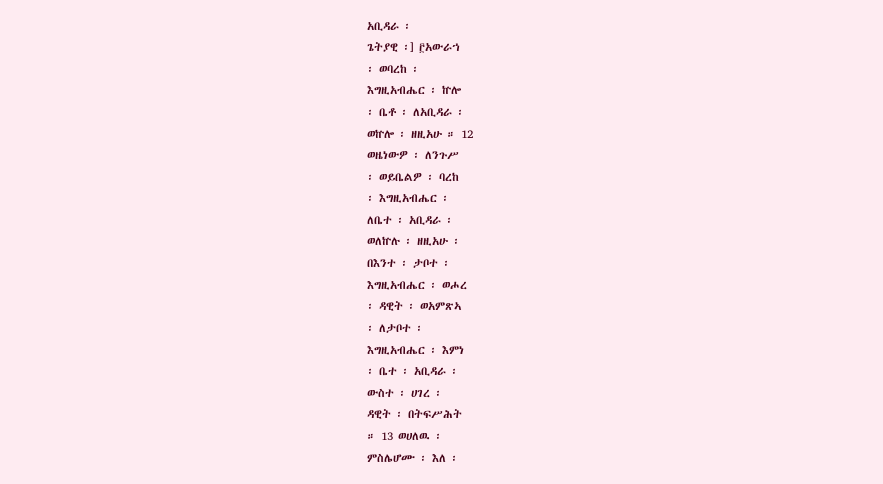አቢዳራ ፡
ጌትያዊ ፡] ፫አውራኀ
፡ ወባረከ ፡
እግዚአብሔር ፡ ኵሎ
፡ ቤቶ ፡ ለአቢዳራ ፡
ወኵሎ ፡ ዘዚአሁ ። 12
ወዜነውዎ ፡ ለንጉሥ
፡ ወይቤልዎ ፡ ባረከ
፡ እግዚአብሔር ፡
ለቤተ ፡ አቢዳራ ፡
ወለኵሉ ፡ ዘዚአሁ ፡
በእንተ ፡ ታቦተ ፡
እግዚአብሔር ፡ ወሖረ
፡ ዳዊት ፡ ወአምጽኣ
፡ ለታቦተ ፡
እግዚአብሔር ፡ እምነ
፡ ቤተ ፡ አቢዳራ ፡
ውስተ ፡ ሀገረ ፡
ዳዊት ፡ በትፍሥሕት
። 13 ወሀለዉ ፡
ምስሌሆሙ ፡ እለ ፡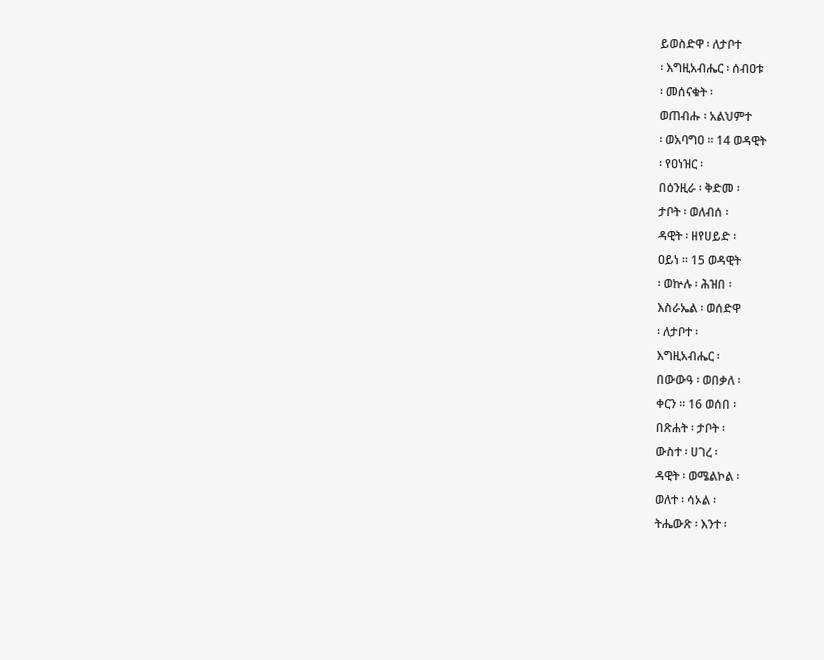ይወስድዋ ፡ ለታቦተ
፡ እግዚአብሔር ፡ ሰብዐቱ
፡ መሰናቁት ፡
ወጠብሑ ፡ አልህምተ
፡ ወአባግዐ ። 14 ወዳዊት
፡ የዐነዝር ፡
በዕንዚራ ፡ ቅድመ ፡
ታቦት ፡ ወለብሰ ፡
ዳዊት ፡ ዘየሀይድ ፡
ዐይነ ። 15 ወዳዊት
፡ ወኵሉ ፡ ሕዝበ ፡
እስራኤል ፡ ወሰድዋ
፡ ለታቦተ ፡
እግዚአብሔር ፡
በውውዓ ፡ ወበቃለ ፡
ቀርን ። 16 ወሰበ ፡
በጽሐት ፡ ታቦት ፡
ውስተ ፡ ሀገረ ፡
ዳዊት ፡ ወሜልኮል ፡
ወለተ ፡ ሳኦል ፡
ትሔውጽ ፡ እንተ ፡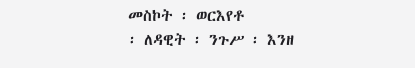መስኮት ፡ ወርእየቶ
፡ ለዳዊት ፡ ንጉሥ ፡ እንዘ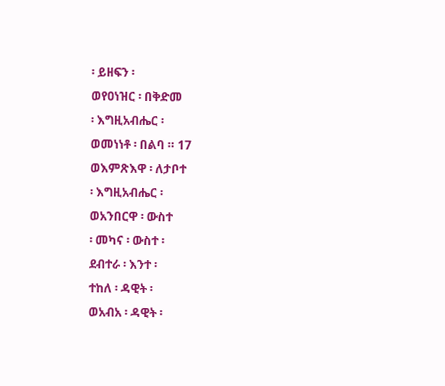፡ ይዘፍን ፡
ወየዐነዝር ፡ በቅድመ
፡ እግዚአብሔር ፡
ወመነነቶ ፡ በልባ ። 17
ወእምጽእዋ ፡ ለታቦተ
፡ እግዚአብሔር ፡
ወአንበርዋ ፡ ውስተ
፡ መካና ፡ ውስተ ፡
ደብተራ ፡ እንተ ፡
ተከለ ፡ ዳዊት ፡
ወአብአ ፡ ዳዊት ፡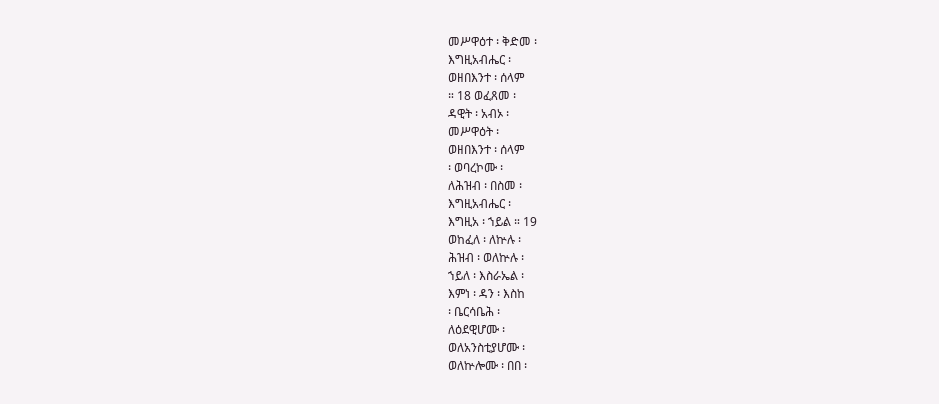መሥዋዕተ ፡ ቅድመ ፡
እግዚአብሔር ፡
ወዘበእንተ ፡ ሰላም
። 18 ወፈጸመ ፡
ዳዊት ፡ አብኦ ፡
መሥዋዕት ፡
ወዘበእንተ ፡ ሰላም
፡ ወባረኮሙ ፡
ለሕዝብ ፡ በስመ ፡
እግዚአብሔር ፡
እግዚአ ፡ ኀይል ። 19
ወከፈለ ፡ ለኵሉ ፡
ሕዝብ ፡ ወለኵሉ ፡
ኀይለ ፡ እስራኤል ፡
እምነ ፡ ዳን ፡ እስከ
፡ ቤርሳቤሕ ፡
ለዕደዊሆሙ ፡
ወለአንስቲያሆሙ ፡
ወለኵሎሙ ፡ በበ ፡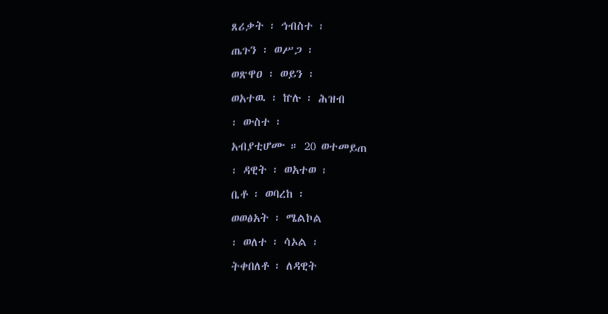ጸሪቃት ፡ ኅብስተ ፡
ጤጉን ፡ ወሥጋ ፡
ወጽዋዐ ፡ ወይን ፡
ወአተዉ ፡ ኵሉ ፡ ሕዝብ
፡ ውስተ ፡
አብያቲሆሙ ። 20 ወተመይጠ
፡ ዳዊት ፡ ወአተወ ፡
ቤቶ ፡ ወባረከ ፡
ወወፅአት ፡ ሜልኮል
፡ ወለተ ፡ ሳኦል ፡
ትቀበለቶ ፡ ለዳዊት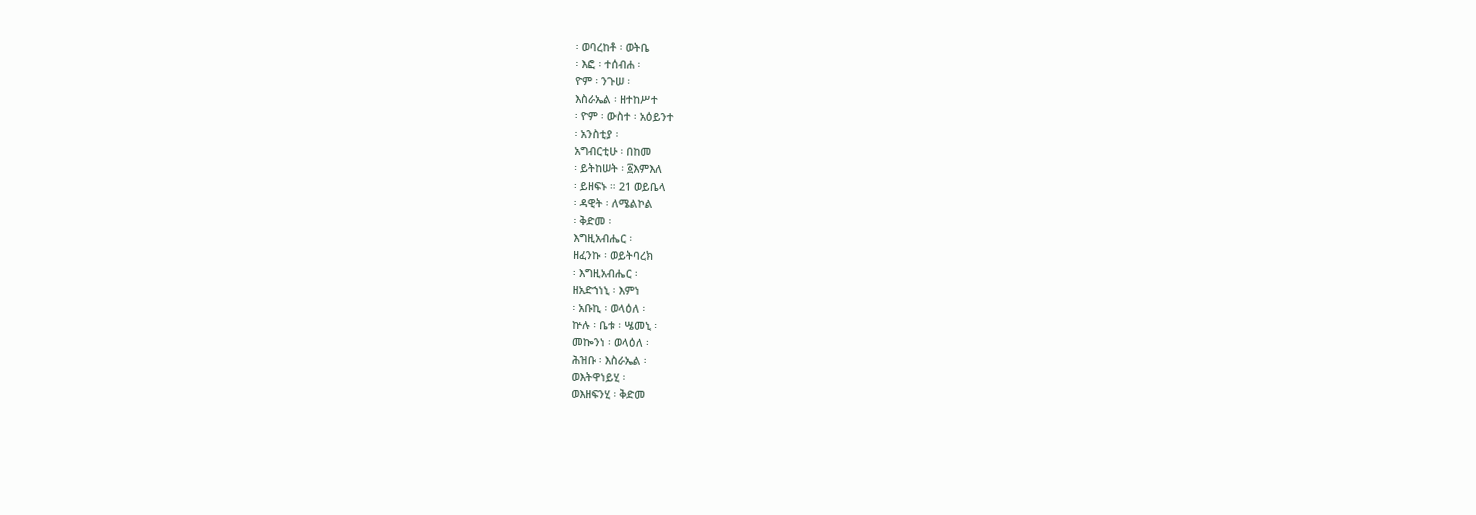፡ ወባረከቶ ፡ ወትቤ
፡ እፎ ፡ ተሰብሐ ፡
ዮም ፡ ንጉሠ ፡
እስራኤል ፡ ዘተከሥተ
፡ ዮም ፡ ውስተ ፡ አዕይንተ
፡ አንስቲያ ፡
አግብርቲሁ ፡ በከመ
፡ ይትከሠት ፡ ፩እምእለ
፡ ይዘፍኑ ። 21 ወይቤላ
፡ ዳዊት ፡ ለሜልኮል
፡ ቅድመ ፡
እግዚአብሔር ፡
ዘፈንኩ ፡ ወይትባረክ
፡ እግዚአብሔር ፡
ዘአድኀነኒ ፡ እምነ
፡ አቡኪ ፡ ወላዕለ ፡
ኵሉ ፡ ቤቱ ፡ ሤመኒ ፡
መኰንነ ፡ ወላዕለ ፡
ሕዝቡ ፡ እስራኤል ፡
ወእትዋነይሂ ፡
ወእዘፍንሂ ፡ ቅድመ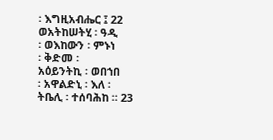፡ እግዚአብሔር ፤ 22
ወአትከሠትሂ ፡ ዓዲ
፡ ወእከውን ፡ ምኑነ
፡ ቅድመ ፡
አዕይንትኪ ፡ ወበኀበ
፡ አዋልድኒ ፡ እለ ፡
ትቤሊ ፡ ተሰባሕከ ። 23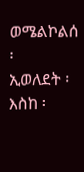ወሜልኮልሰ ፡
ኢወለደት ፡ እስከ ፡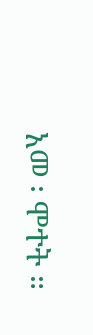አመ ፡ ሞተት ።